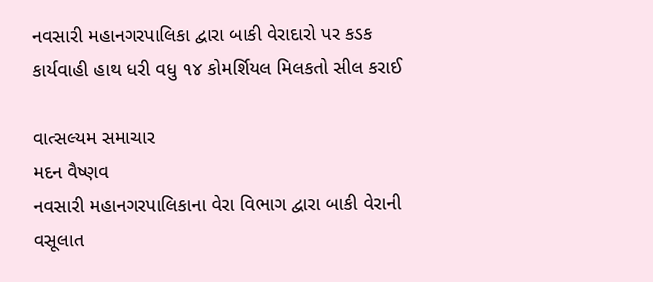નવસારી મહાનગરપાલિકા દ્વારા બાકી વેરાદારો પર કડક કાર્યવાહી હાથ ધરી વધુ ૧૪ કોમર્શિયલ મિલકતો સીલ કરાઈ

વાત્સલ્યમ સમાચાર
મદન વૈષ્ણવ
નવસારી મહાનગરપાલિકાના વેરા વિભાગ દ્વારા બાકી વેરાની વસૂલાત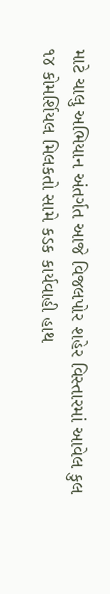માટે ચાલુ અભિયાન અંતર્ગત આજે વિજલપોર શહેર વિસ્તારમાં આવેલ કુલ ૧૪ કોમર્શિયલ મિલકતો સામે કડક કાર્યવાહી હાથ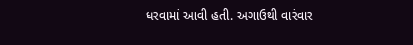ધરવામાં આવી હતી. અગાઉથી વારંવાર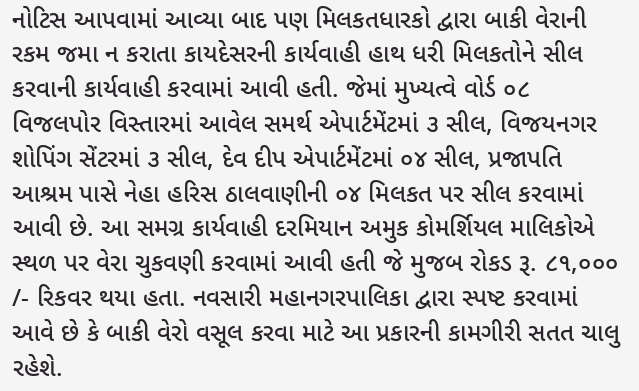નોટિસ આપવામાં આવ્યા બાદ પણ મિલકતધારકો દ્વારા બાકી વેરાની રકમ જમા ન કરાતા કાયદેસરની કાર્યવાહી હાથ ધરી મિલકતોને સીલ કરવાની કાર્યવાહી કરવામાં આવી હતી. જેમાં મુખ્યત્વે વોર્ડ ૦૮ વિજલપોર વિસ્તારમાં આવેલ સમર્થ એપાર્ટમેંટમાં ૩ સીલ, વિજયનગર શોપિંગ સેંટરમાં ૩ સીલ, દેવ દીપ એપાર્ટમેંટમાં ૦૪ સીલ, પ્રજાપતિ આશ્રમ પાસે નેહા હરિસ ઠાલવાણીની ૦૪ મિલકત પર સીલ કરવામાં આવી છે. આ સમગ્ર કાર્યવાહી દરમિયાન અમુક કોમર્શિયલ માલિકોએ સ્થળ પર વેરા ચુકવણી કરવામાં આવી હતી જે મુજબ રોકડ રૂ. ૮૧,૦૦૦ /- રિકવર થયા હતા. નવસારી મહાનગરપાલિકા દ્વારા સ્પષ્ટ કરવામાં આવે છે કે બાકી વેરો વસૂલ કરવા માટે આ પ્રકારની કામગીરી સતત ચાલુ રહેશે.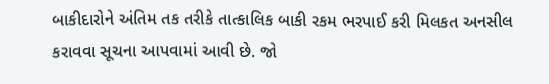બાકીદારોને અંતિમ તક તરીકે તાત્કાલિક બાકી રકમ ભરપાઈ કરી મિલકત અનસીલ કરાવવા સૂચના આપવામાં આવી છે. જો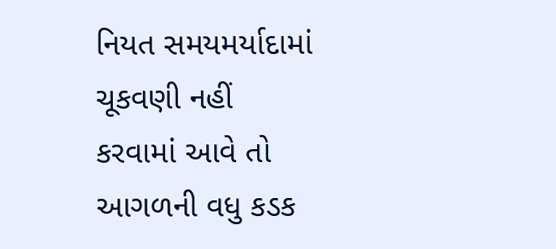નિયત સમયમર્યાદામાં ચૂકવણી નહીં કરવામાં આવે તો આગળની વધુ કડક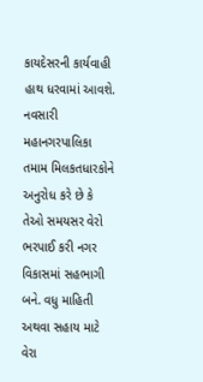કાયદેસરની કાર્યવાહી હાથ ધરવામાં આવશે. નવસારી મહાનગરપાલિકા તમામ મિલકતધારકોને અનુરોધ કરે છે કે તેઓ સમયસર વેરો ભરપાઈ કરી નગર વિકાસમાં સહભાગી બને. વધુ માહિતી અથવા સહાય માટે વેરા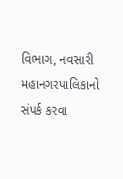વિભાગ, નવસારી મહાનગરપાલિકાનો સંપર્ક કરવા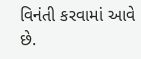વિનંતી કરવામાં આવે છે.